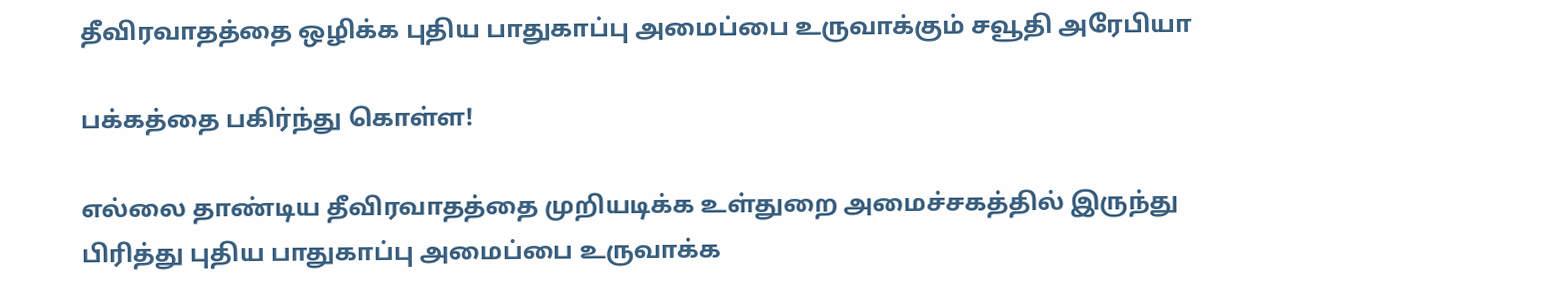தீவிரவாதத்தை ஒழிக்க புதிய பாதுகாப்பு அமைப்பை உருவாக்கும் சவூதி அரேபியா

பக்கத்தை பகிர்ந்து கொள்ள!

எல்லை தாண்டிய தீவிரவாதத்தை முறியடிக்க உள்துறை அமைச்சகத்தில் இருந்து பிரித்து புதிய பாதுகாப்பு அமைப்பை உருவாக்க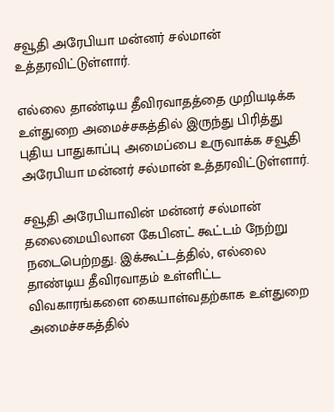சவூதி அரேபியா மன்னர் சல்மான் உத்தரவிட்டுள்ளார்.

எல்லை தாண்டிய தீவிரவாதத்தை முறியடிக்க உள்துறை அமைச்சகத்தில் இருந்து பிரித்து புதிய பாதுகாப்பு அமைப்பை உருவாக்க சவூதி அரேபியா மன்னர் சல்மான் உத்தரவிட்டுள்ளார்.

சவூதி அரேபியாவின் மன்னர் சல்மான் தலைமையிலான கேபினட் கூட்டம் நேற்று நடைபெற்றது. இக்கூட்டத்தில், எல்லை தாண்டிய தீவிரவாதம் உள்ளிட்ட விவகாரங்களை கையாள்வதற்காக உள்துறை அமைச்சகத்தில்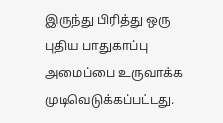இருந்து பிரித்து ஒரு புதிய பாதுகாப்பு அமைப்பை உருவாக்க முடிவெடுக்கப்பட்டது.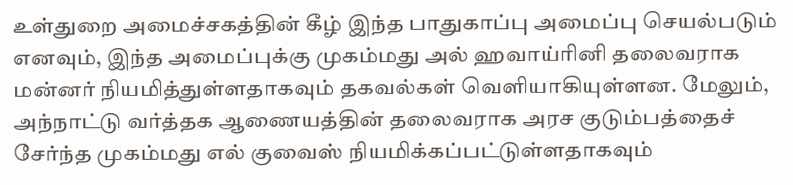உள்துறை அமைச்சகத்தின் கீழ் இந்த பாதுகாப்பு அமைப்பு செயல்படும் எனவும், இந்த அமைப்புக்கு முகம்மது அல் ஹவாய்ரினி தலைவராக மன்னர் நியமித்துள்ளதாகவும் தகவல்கள் வெளியாகியுள்ளன. மேலும், அந்நாட்டு வர்த்தக ஆணையத்தின் தலைவராக அரச குடும்பத்தைச் சேர்ந்த முகம்மது எல் குவைஸ் நியமிக்கப்பட்டுள்ளதாகவும்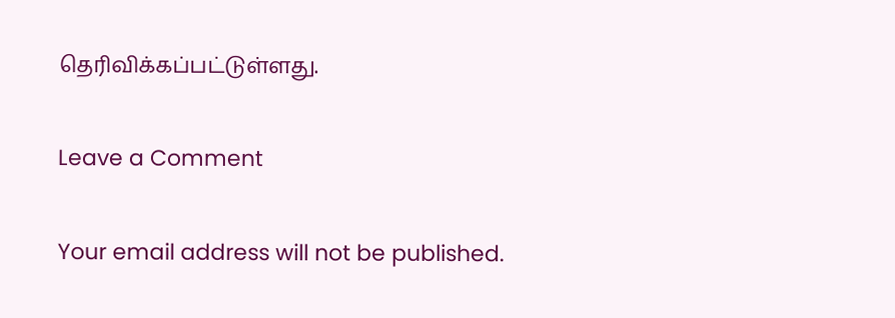தெரிவிக்கப்பட்டுள்ளது.

Leave a Comment

Your email address will not be published.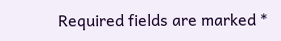Required fields are marked *